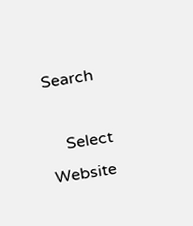Search

    Select Website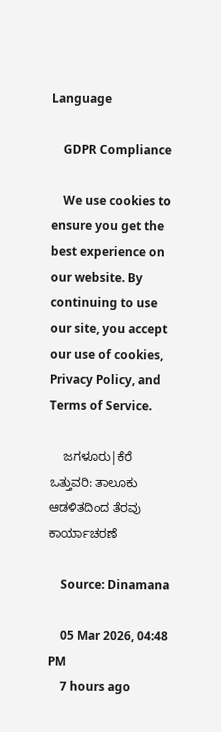Language

    GDPR Compliance

    We use cookies to ensure you get the best experience on our website. By continuing to use our site, you accept our use of cookies, Privacy Policy, and Terms of Service.

    ಜಗಳೂರು|ಕೆರೆ ಒತ್ತುವರಿ: ತಾಲೂಕು ಆಡಳಿತದಿಂದ ತೆರವು ಕಾರ್ಯಾಚರಣೆ

    Source: Dinamana

    05 Mar 2026, 04:48 PM
    7 hours ago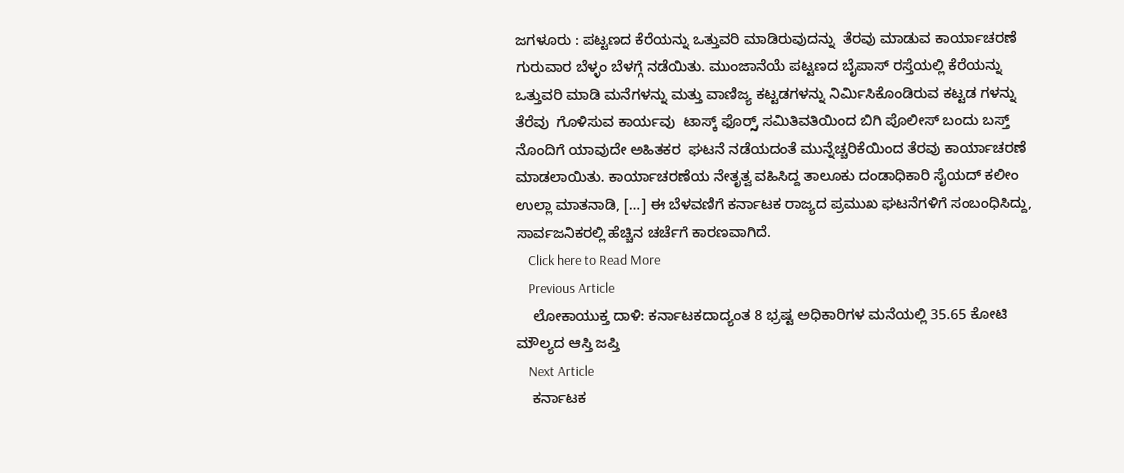ಜಗಳೂರು : ಪಟ್ಟಣದ ಕೆರೆಯನ್ನು ಒತ್ತುವರಿ ಮಾಡಿರುವುದನ್ನು  ತೆರವು ಮಾಡುವ ಕಾರ್ಯಾಚರಣೆ  ಗುರುವಾರ ಬೆಳ್ಳಂ ಬೆಳಗ್ಗೆ ನಡೆಯಿತು. ಮುಂಜಾನೆಯೆ ಪಟ್ಟಣದ ಬೈಪಾಸ್ ರಸ್ತೆಯಲ್ಲಿ ಕೆರೆಯನ್ನು ಒತ್ತುವರಿ ಮಾಡಿ ಮನೆಗಳನ್ನು ಮತ್ತು ವಾಣಿಜ್ಯ ಕಟ್ಟಡಗಳನ್ನು ನಿರ್ಮಿಸಿಕೊಂಡಿರುವ ಕಟ್ಟಡ ಗಳನ್ನು ತೆರೆವು  ಗೊಳಿಸುವ ಕಾರ್ಯವು  ಟಾಸ್ಕ್ ಫೊರ್ರ್ಸ್ ಸಮಿತಿವತಿಯಿಂದ ಬಿಗಿ ಪೊಲೀಸ್ ಬಂದು ಬಸ್ತ್ ನೊಂದಿಗೆ ಯಾವುದೇ ಅಹಿತಕರ  ಘಟನೆ ನಡೆಯದಂತೆ ಮುನ್ನೆಚ್ಚರಿಕೆಯಿಂದ ತೆರವು ಕಾರ್ಯಾಚರಣೆ ಮಾಡಲಾಯಿತು. ಕಾರ್ಯಾಚರಣೆಯ ನೇತೃತ್ವ ವಹಿಸಿದ್ದ ತಾಲೂಕು ದಂಡಾಧಿಕಾರಿ ಸೈಯದ್ ಕಲೀಂ ಉಲ್ಲಾ ಮಾತನಾಡಿ, […] ಈ ಬೆಳವಣಿಗೆ ಕರ್ನಾಟಕ ರಾಜ್ಯದ ಪ್ರಮುಖ ಘಟನೆಗಳಿಗೆ ಸಂಬಂಧಿಸಿದ್ದು, ಸಾರ್ವಜನಿಕರಲ್ಲಿ ಹೆಚ್ಚಿನ ಚರ್ಚೆಗೆ ಕಾರಣವಾಗಿದೆ.
    Click here to Read More
    Previous Article
    ಲೋಕಾಯುಕ್ತ ದಾಳಿ: ಕರ್ನಾಟಕದಾದ್ಯಂತ 8 ಭ್ರಷ್ಟ ಅಧಿಕಾರಿಗಳ ಮನೆಯಲ್ಲಿ 35.65 ಕೋಟಿ ಮೌಲ್ಯದ ಆಸ್ತಿ ಜಪ್ತಿ
    Next Article
    ಕರ್ನಾಟಕ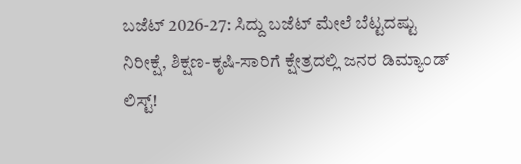ಬಜೆಟ್ 2026-27: ಸಿದ್ದು ಬಜೆಟ್ ಮೇಲೆ ಬೆಟ್ಟದಷ್ಟು ನಿರೀಕ್ಷೆ, ಶಿಕ್ಷಣ-ಕೃಷಿ-ಸಾರಿಗೆ ಕ್ಷೇತ್ರದಲ್ಲಿ ಜನರ ಡಿಮ್ಯಾಂಡ್ ಲಿಸ್ಟ್!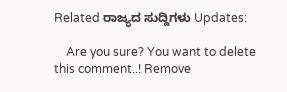Related ರಾಜ್ಯದ ಸುದ್ದಿಗಳು Updates:

    Are you sure? You want to delete this comment..! Remove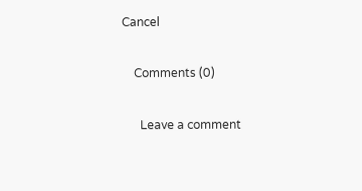Cancel

    Comments (0)

      Leave a comment